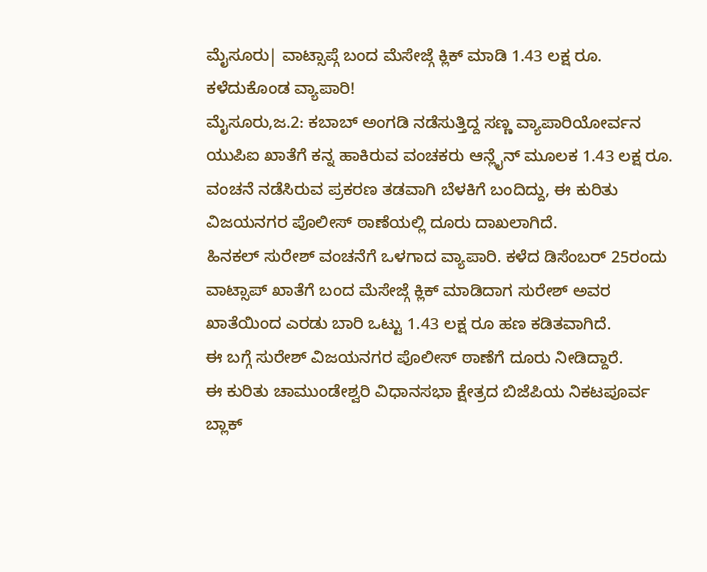ಮೈಸೂರು| ವಾಟ್ಸಾಪ್ಗೆ ಬಂದ ಮೆಸೇಜ್ಗೆ ಕ್ಲಿಕ್ ಮಾಡಿ 1.43 ಲಕ್ಷ ರೂ. ಕಳೆದುಕೊಂಡ ವ್ಯಾಪಾರಿ!
ಮೈಸೂರು,ಜ.2: ಕಬಾಬ್ ಅಂಗಡಿ ನಡೆಸುತ್ತಿದ್ದ ಸಣ್ಣ ವ್ಯಾಪಾರಿಯೋರ್ವನ ಯುಪಿಐ ಖಾತೆಗೆ ಕನ್ನ ಹಾಕಿರುವ ವಂಚಕರು ಆನ್ಲೈನ್ ಮೂಲಕ 1.43 ಲಕ್ಷ ರೂ. ವಂಚನೆ ನಡೆಸಿರುವ ಪ್ರಕರಣ ತಡವಾಗಿ ಬೆಳಕಿಗೆ ಬಂದಿದ್ದು, ಈ ಕುರಿತು ವಿಜಯನಗರ ಪೊಲೀಸ್ ಠಾಣೆಯಲ್ಲಿ ದೂರು ದಾಖಲಾಗಿದೆ.
ಹಿನಕಲ್ ಸುರೇಶ್ ವಂಚನೆಗೆ ಒಳಗಾದ ವ್ಯಾಪಾರಿ. ಕಳೆದ ಡಿಸೆಂಬರ್ 25ರಂದು ವಾಟ್ಸಾಪ್ ಖಾತೆಗೆ ಬಂದ ಮೆಸೇಜ್ಗೆ ಕ್ಲಿಕ್ ಮಾಡಿದಾಗ ಸುರೇಶ್ ಅವರ ಖಾತೆಯಿಂದ ಎರಡು ಬಾರಿ ಒಟ್ಟು 1.43 ಲಕ್ಷ ರೂ ಹಣ ಕಡಿತವಾಗಿದೆ.
ಈ ಬಗ್ಗೆ ಸುರೇಶ್ ವಿಜಯನಗರ ಪೊಲೀಸ್ ಠಾಣೆಗೆ ದೂರು ನೀಡಿದ್ದಾರೆ.
ಈ ಕುರಿತು ಚಾಮುಂಡೇಶ್ವರಿ ವಿಧಾನಸಭಾ ಕ್ಷೇತ್ರದ ಬಿಜೆಪಿಯ ನಿಕಟಪೂರ್ವ ಬ್ಲಾಕ್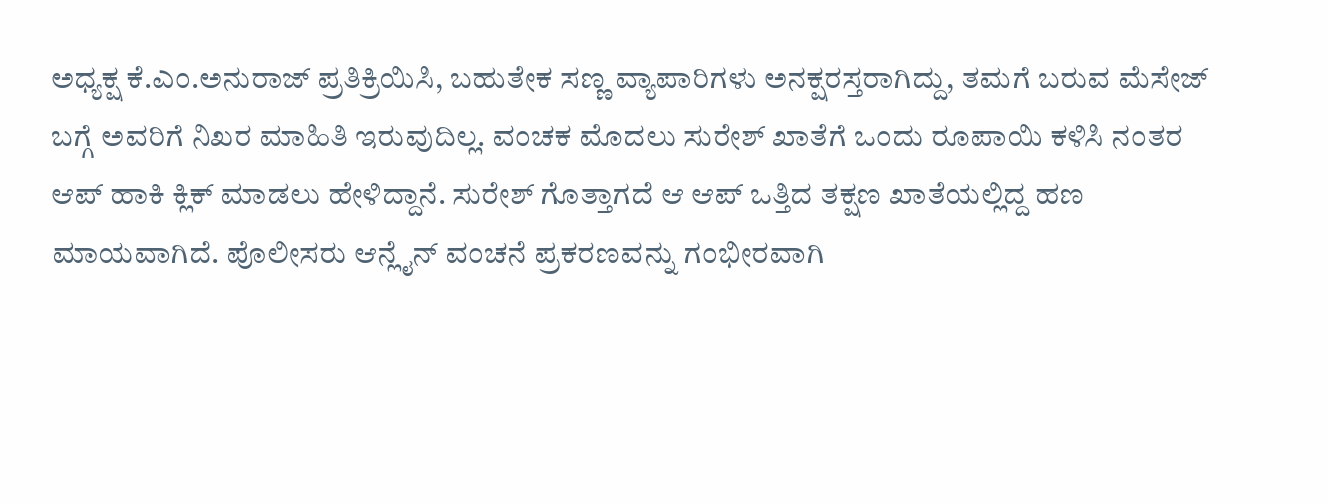ಅಧ್ಯಕ್ಷ ಕೆ.ಎಂ.ಅನುರಾಜ್ ಪ್ರತಿಕ್ರಿಯಿಸಿ, ಬಹುತೇಕ ಸಣ್ಣ ವ್ಯಾಪಾರಿಗಳು ಅನಕ್ಷರಸ್ತರಾಗಿದ್ದು, ತಮಗೆ ಬರುವ ಮೆಸೇಜ್ ಬಗ್ಗೆ ಅವರಿಗೆ ನಿಖರ ಮಾಹಿತಿ ಇರುವುದಿಲ್ಲ. ವಂಚಕ ಮೊದಲು ಸುರೇಶ್ ಖಾತೆಗೆ ಒಂದು ರೂಪಾಯಿ ಕಳಿಸಿ ನಂತರ ಆಪ್ ಹಾಕಿ ಕ್ಲಿಕ್ ಮಾಡಲು ಹೇಳಿದ್ದಾನೆ. ಸುರೇಶ್ ಗೊತ್ತಾಗದೆ ಆ ಆಪ್ ಒತ್ತಿದ ತಕ್ಷಣ ಖಾತೆಯಲ್ಲಿದ್ದ ಹಣ ಮಾಯವಾಗಿದೆ. ಪೊಲೀಸರು ಆನ್ಲೈನ್ ವಂಚನೆ ಪ್ರಕರಣವನ್ನು ಗಂಭೀರವಾಗಿ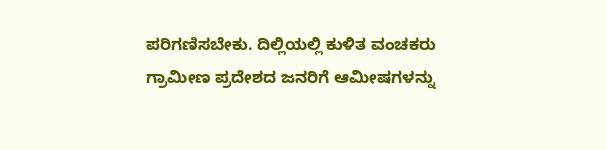ಪರಿಗಣಿಸಬೇಕು. ದಿಲ್ಲಿಯಲ್ಲಿ ಕುಳಿತ ವಂಚಕರು ಗ್ರಾಮೀಣ ಪ್ರದೇಶದ ಜನರಿಗೆ ಆಮೀಷಗಳನ್ನು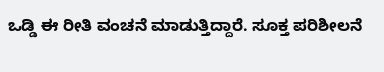ಒಡ್ಡಿ ಈ ರೀತಿ ವಂಚನೆ ಮಾಡುತ್ತಿದ್ದಾರೆ. ಸೂಕ್ತ ಪರಿಶೀಲನೆ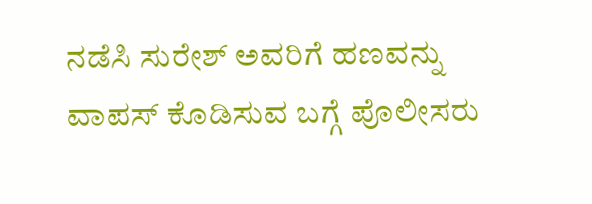ನಡೆಸಿ ಸುರೇಶ್ ಅವರಿಗೆ ಹಣವನ್ನು ವಾಪಸ್ ಕೊಡಿಸುವ ಬಗ್ಗೆ ಪೊಲೀಸರು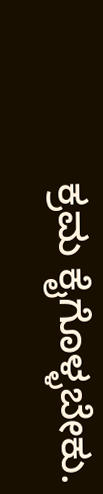ಕ್ರಮ ಕೈಗೊಳ್ಳಬೇಕು.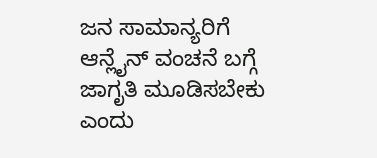ಜನ ಸಾಮಾನ್ಯರಿಗೆ ಆನ್ಲೈನ್ ವಂಚನೆ ಬಗ್ಗೆ ಜಾಗೃತಿ ಮೂಡಿಸಬೇಕು ಎಂದು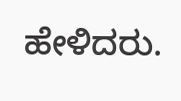ಹೇಳಿದರು.